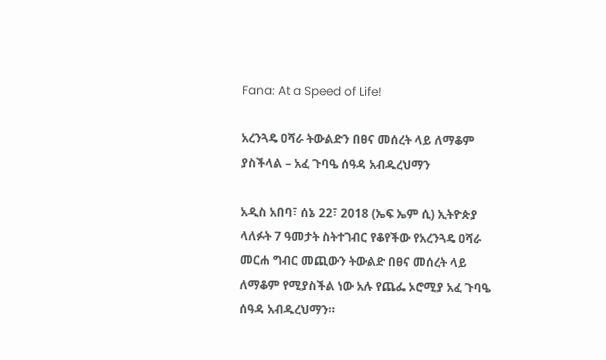Fana: At a Speed of Life!

አረንጓዴ ዐሻራ ትውልድን በፀና መሰረት ላይ ለማቆም ያስችላል – አፈ ጉባዔ ሰዓዳ አብዱረህማን

አዲስ አበባ፣ ሰኔ 22፣ 2018 (ኤፍ ኤም ሲ) ኢትዮጵያ ላለፉት 7 ዓመታት ስትተገብር የቆየችው የአረንጓዴ ዐሻራ መርሐ ግብር መጪውን ትውልድ በፀና መሰረት ላይ ለማቆም የሚያስችል ነው አሉ የጨፌ ኦሮሚያ አፈ ጉባዔ ሰዓዳ አብዱረህማን።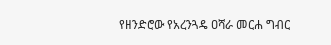የዘንድሮው የአረንጓዴ ዐሻራ መርሐ ግብር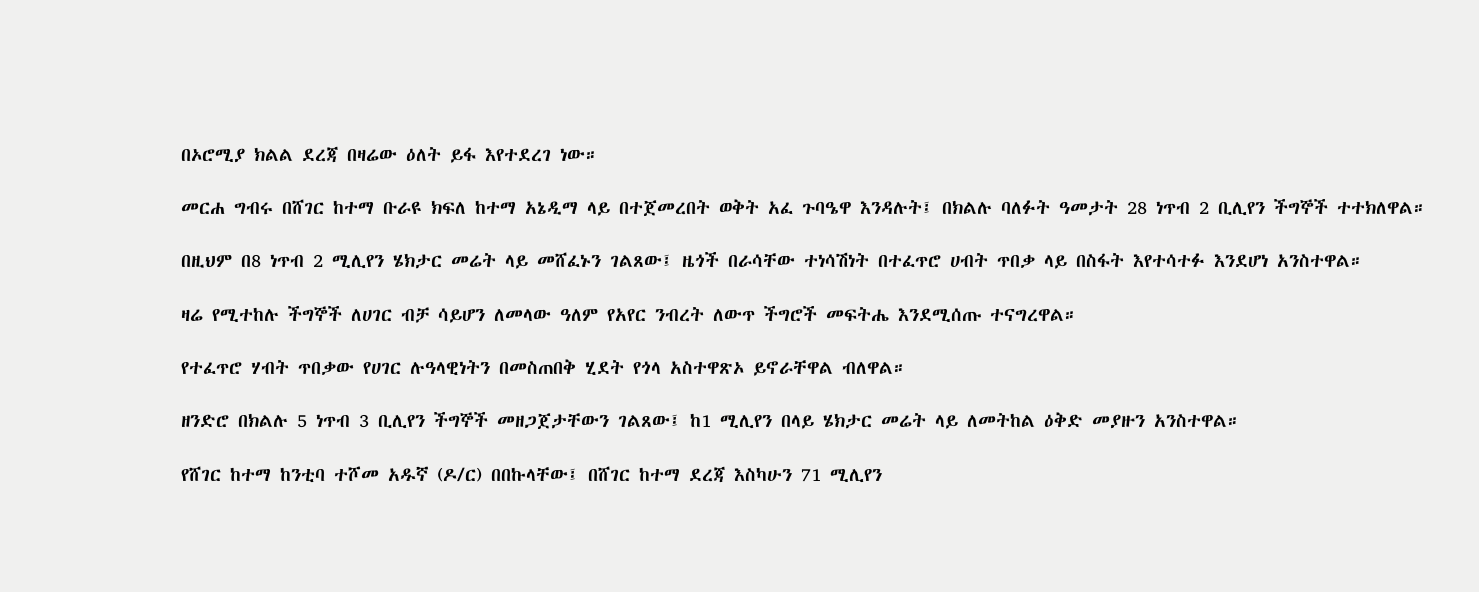በኦሮሚያ ክልል ደረጃ በዛሬው ዕለት ይፋ እየተደረገ ነው።

መርሐ ግብሩ በሸገር ከተማ ቡራዩ ክፍለ ከተማ አኔዲማ ላይ በተጀመረበት ወቅት አፈ ጉባዔዋ እንዳሉት፤ በክልሉ ባለፉት ዓመታት 28 ነጥብ 2 ቢሊየን ችግኞች ተተክለዋል።

በዚህም በ8 ነጥብ 2 ሚሊየን ሄክታር መሬት ላይ መሸፈኑን ገልጸው፤ ዜጎች በራሳቸው ተነሳሽነት በተፈጥሮ ሀብት ጥበቃ ላይ በስፋት እየተሳተፉ እንደሆነ አንስተዋል።

ዛሬ የሚተከሉ ችግኞች ለሀገር ብቻ ሳይሆን ለመላው ዓለም የአየር ንብረት ለውጥ ችግሮች መፍትሔ እንደሚሰጡ ተናግረዋል።

የተፈጥሮ ሃብት ጥበቃው የሀገር ሉዓላዊነትን በመስጠበቅ ሂደት የጎላ አስተዋጽኦ ይኖራቸዋል ብለዋል።

ዘንድሮ በክልሉ 5 ነጥብ 3 ቢሊየን ችግኞች መዘጋጀታቸውን ገልጸው፤ ከ1 ሚሊየን በላይ ሄክታር መሬት ላይ ለመትከል ዕቅድ መያዙን አንስተዋል።

የሸገር ከተማ ከንቲባ ተሾመ አዱኛ (ዶ/ር) በበኩላቸው፤ በሸገር ከተማ ደረጃ እስካሁን 71 ሚሊየን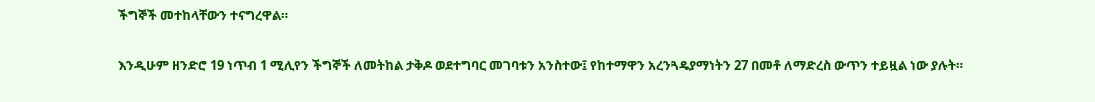ችግኞች መተከላቸውን ተናግረዋል።

እንዲሁም ዘንድሮ 19 ነጥብ 1 ሚሊየን ችግኞች ለመትከል ታቅዶ ወደተግባር መገባቱን አንስተው፤ የከተማዋን አረንጓዴያማነትን 27 በመቶ ለማድረስ ውጥን ተይዟል ነው ያሉት።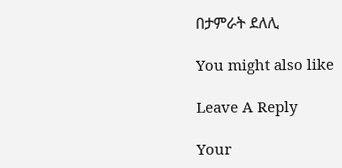በታምራት ደለሊ

You might also like

Leave A Reply

Your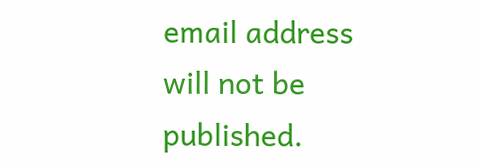email address will not be published.